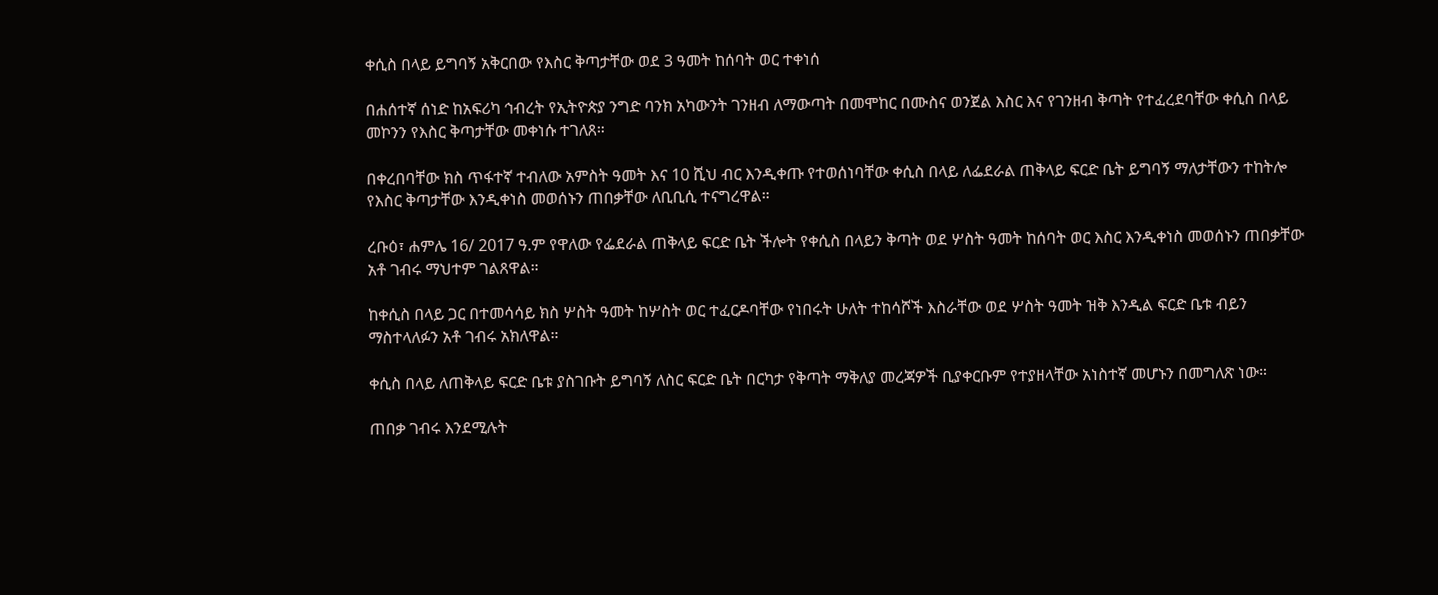ቀሲስ በላይ ይግባኝ አቅርበው የእስር ቅጣታቸው ወደ 3 ዓመት ከሰባት ወር ተቀነሰ

በሐሰተኛ ሰነድ ከአፍሪካ ኅብረት የኢትዮጵያ ንግድ ባንክ አካውንት ገንዘብ ለማውጣት በመሞከር በሙስና ወንጀል እስር እና የገንዘብ ቅጣት የተፈረደባቸው ቀሲስ በላይ መኮንን የእስር ቅጣታቸው መቀነሱ ተገለጸ።

በቀረበባቸው ክስ ጥፋተኛ ተብለው አምስት ዓመት እና 10 ሺህ ብር እንዲቀጡ የተወሰነባቸው ቀሲስ በላይ ለፌደራል ጠቅላይ ፍርድ ቤት ይግባኝ ማለታቸውን ተከትሎ የእስር ቅጣታቸው እንዲቀነስ መወሰኑን ጠበቃቸው ለቢቢሲ ተናግረዋል።

ረቡዕ፣ ሐምሌ 16/ 2017 ዓ.ም የዋለው የፌደራል ጠቅላይ ፍርድ ቤት ችሎት የቀሲስ በላይን ቅጣት ወደ ሦስት ዓመት ከሰባት ወር እስር እንዲቀነስ መወሰኑን ጠበቃቸው አቶ ገብሩ ማህተም ገልጸዋል።

ከቀሲስ በላይ ጋር በተመሳሳይ ክስ ሦስት ዓመት ከሦስት ወር ተፈርዶባቸው የነበሩት ሁለት ተከሳሾች እስራቸው ወደ ሦስት ዓመት ዝቅ እንዲል ፍርድ ቤቱ ብይን ማስተላለፉን አቶ ገብሩ አክለዋል።

ቀሲስ በላይ ለጠቅላይ ፍርድ ቤቱ ያስገቡት ይግባኝ ለስር ፍርድ ቤት በርካታ የቅጣት ማቅለያ መረጃዎች ቢያቀርቡም የተያዘላቸው አነስተኛ መሆኑን በመግለጽ ነው።

ጠበቃ ገብሩ እንደሚሉት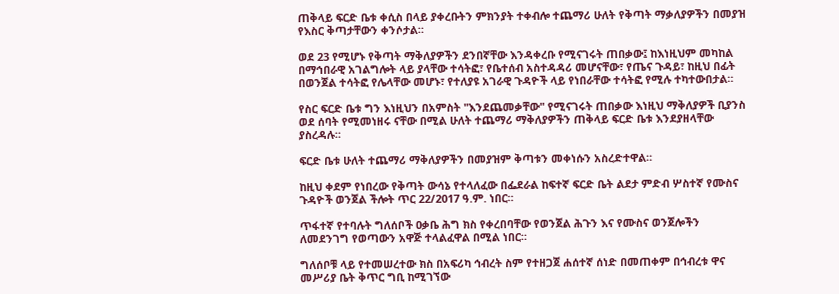ጠቅላይ ፍርድ ቤቱ ቀሲስ በላይ ያቀረቡትን ምክንያት ተቀብሎ ተጨማሪ ሁለት የቅጣት ማቃለያዎችን በመያዝ የእስር ቅጣታቸውን ቀንሶታል።

ወደ 23 የሚሆኑ የቅጣት ማቅለያዎችን ደንበኛቸው እንዳቀረቡ የሚናገሩት ጠበቃው፤ ከእነዚህም መካከል በማኅበራዊ አገልግሎት ላይ ያላቸው ተሳትፎ፣ የቤተሰብ አስተዳዳሪ መሆናቸው፣ የጤና ጉዳይ፣ ከዚህ በፊት በወንጀል ተሳትፎ የሌላቸው መሆኑ፣ የተለያዩ አገራዊ ጉዳዮች ላይ የነበራቸው ተሳትፎ የሚሉ ተካተውበታል።

የስር ፍርድ ቤቱ ግን እነዚህን በአምስት "እንደጨመቃቸው" የሚናገሩት ጠበቃው እነዚህ ማቅለያዎች ቢያንስ ወደ ሰባት የሚመነዘሩ ናቸው በሚል ሁለት ተጨማሪ ማቅለያዎችን ጠቅላይ ፍርድ ቤቱ እንደያዘላቸው ያስረዳሉ።

ፍርድ ቤቱ ሁለት ተጨማሪ ማቅለያዎችን በመያዝም ቅጣቱን መቀነሱን አስረድተዋል።

ከዚህ ቀደም የነበረው የቅጣት ውሳኔ የተላለፈው በፌደራል ከፍተኛ ፍርድ ቤት ልደታ ምድብ ሦስተኛ የሙስና ጉዳዮች ወንጀል ችሎት ጥር 22/2017 ዓ.ም. ነበር።

ጥፋተኛ የተባሉት ግለሰቦች ዐቃቤ ሕግ ክስ የቀረበባቸው የወንጀል ሕጉን እና የሙስና ወንጀሎችን ለመደንገግ የወጣውን አዋጅ ተላልፈዋል በሚል ነበር።

ግለሰቦቹ ላይ የተመሠረተው ክስ በአፍሪካ ኅብረት ስም የተዘጋጀ ሐሰተኛ ሰነድ በመጠቀም በኅብረቱ ዋና መሥሪያ ቤት ቅጥር ግቢ ከሚገኘው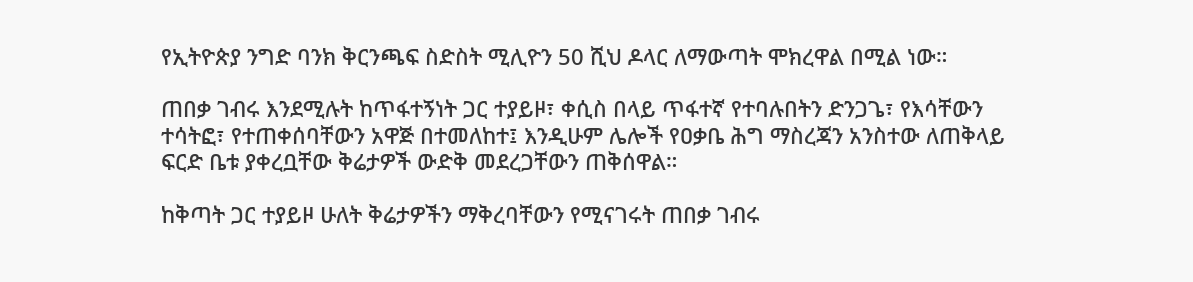የኢትዮጵያ ንግድ ባንክ ቅርንጫፍ ስድስት ሚሊዮን 50 ሺህ ዶላር ለማውጣት ሞክረዋል በሚል ነው።

ጠበቃ ገብሩ እንደሚሉት ከጥፋተኝነት ጋር ተያይዞ፣ ቀሲስ በላይ ጥፋተኛ የተባሉበትን ድንጋጌ፣ የእሳቸውን ተሳትፎ፣ የተጠቀሰባቸውን አዋጅ በተመለከተ፤ እንዲሁም ሌሎች የዐቃቤ ሕግ ማስረጃን አንስተው ለጠቅላይ ፍርድ ቤቱ ያቀረቧቸው ቅሬታዎች ውድቅ መደረጋቸውን ጠቅሰዋል።

ከቅጣት ጋር ተያይዞ ሁለት ቅሬታዎችን ማቅረባቸውን የሚናገሩት ጠበቃ ገብሩ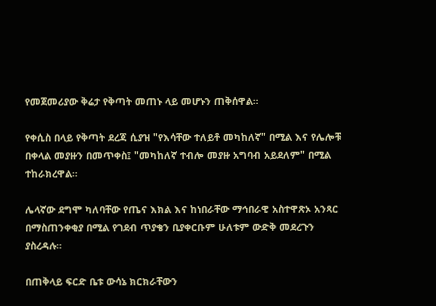የመጀመሪያው ቅሬታ የቅጣት መጠኑ ላይ መሆኑን ጠቅሰዋል።

የቀሲስ በላይ የቅጣት ደረጃ ሲያዝ "የእሳቸው ተለይቶ መካከለኛ" በሚል እና የሌሎቹ በቀላል መያዙን በመጥቀስ፤ "መካከለኛ ተብሎ መያዙ አግባብ አይደለም" በሚል ተከራክረዋል።

ሌላኛው ደግሞ ካለባቸው የጤና እክል እና ከነበራቸው ማኅበራዊ አስተዋጽኦ አንጻር በማስጠንቀቂያ በሚል የገደብ ጥያቄን ቢያቀርቡም ሁለቱም ውድቅ መደረጉን ያስረዳሉ።

በጠቅላይ ፍርድ ቤቱ ውሳኔ ክርክራቸውን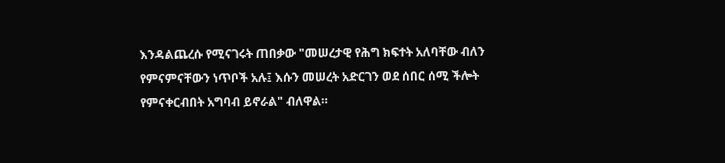እንዳልጨረሱ የሚናገሩት ጠበቃው "መሠረታዊ የሕግ ክፍተት አለባቸው ብለን የምናምናቸውን ነጥቦች አሉ፤ እሱን መሠረት አድርገን ወደ ሰበር ሰሚ ችሎት የምናቀርብበት አግባብ ይኖራል" ብለዋል።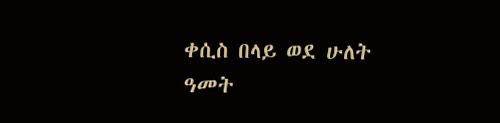ቀሲስ በላይ ወደ ሁለት ዓመት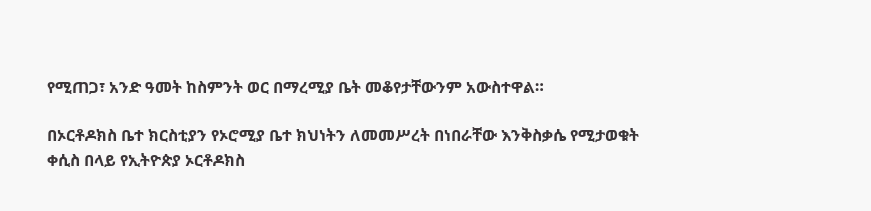የሚጠጋ፣ አንድ ዓመት ከስምንት ወር በማረሚያ ቤት መቆየታቸውንም አውስተዋል።

በኦርቶዶክስ ቤተ ክርስቲያን የኦሮሚያ ቤተ ክህነትን ለመመሥረት በነበራቸው እንቅስቃሴ የሚታወቁት ቀሲስ በላይ የኢትዮጵያ ኦርቶዶክስ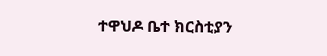ተዋህዶ ቤተ ክርስቲያን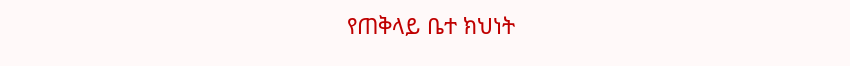የጠቅላይ ቤተ ክህነት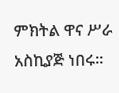ምክትል ዋና ሥራ አስኪያጅ ነበሩ።